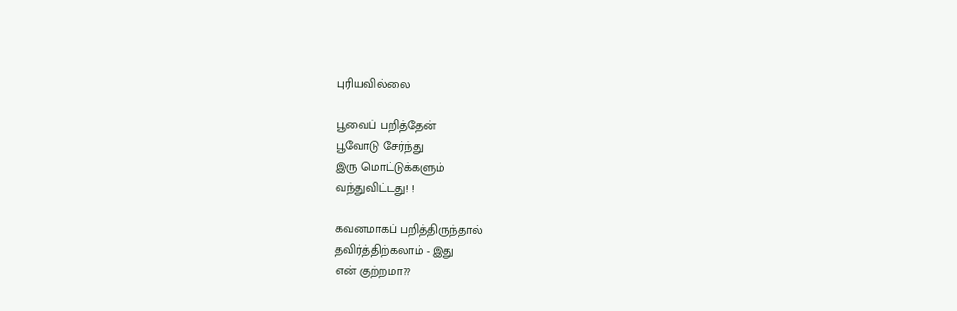புரியவில்லை

பூவைப் பறித்தேன்
பூவோடு சேர்ந்து
இரு மொட்டுக்களும்
வந்துவிட்டது! !

கவனமாகப் பறித்திருந்தால்
தவிர்த்திற்கலாம் - இது
என் குற்றமா??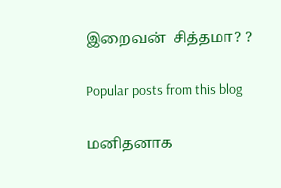இறைவன்  சித்தமா? ?

Popular posts from this blog

மனிதனாக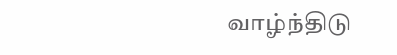வாழ்ந்திடு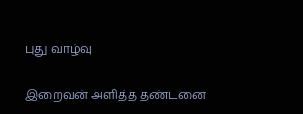புது வாழ்வு

இறைவன் அளித்த தண்டனை